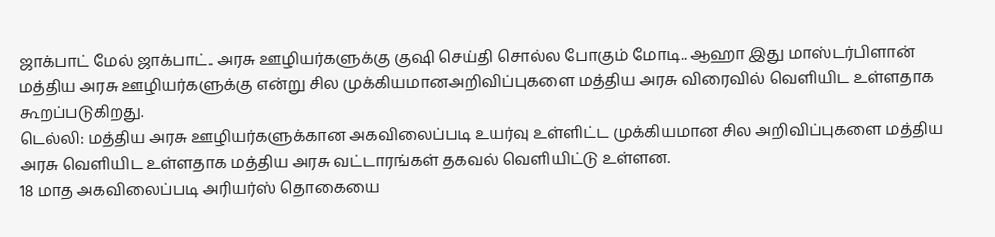ஜாக்பாட் மேல் ஜாக்பாட்.. அரசு ஊழியர்களுக்கு குஷி செய்தி சொல்ல போகும் மோடி.. ஆஹா இது மாஸ்டர்பிளான்
மத்திய அரசு ஊழியர்களுக்கு என்று சில முக்கியமானஅறிவிப்புகளை மத்திய அரசு விரைவில் வெளியிட உள்ளதாக கூறப்படுகிறது.
டெல்லி: மத்திய அரசு ஊழியர்களுக்கான அகவிலைப்படி உயர்வு உள்ளிட்ட முக்கியமான சில அறிவிப்புகளை மத்திய அரசு வெளியிட உள்ளதாக மத்திய அரசு வட்டாரங்கள் தகவல் வெளியிட்டு உள்ளன.
18 மாத அகவிலைப்படி அரியர்ஸ் தொகையை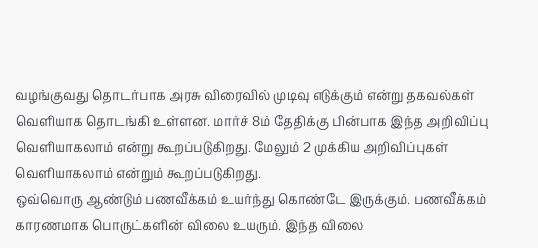வழங்குவது தொடர்பாக அரசு விரைவில் முடிவு எடுக்கும் என்று தகவல்கள் வெளியாக தொடங்கி உள்ளன. மார்ச் 8ம் தேதிக்கு பின்பாக இந்த அறிவிப்பு வெளியாகலாம் என்று கூறப்படுகிறது. மேலும் 2 முக்கிய அறிவிப்புகள் வெளியாகலாம் என்றும் கூறப்படுகிறது.
ஒவ்வொரு ஆண்டும் பணவீக்கம் உயர்ந்து கொண்டே இருக்கும். பணவீக்கம் காரணமாக பொருட்களின் விலை உயரும். இந்த விலை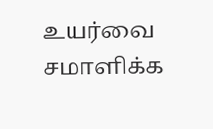உயர்வை சமாளிக்க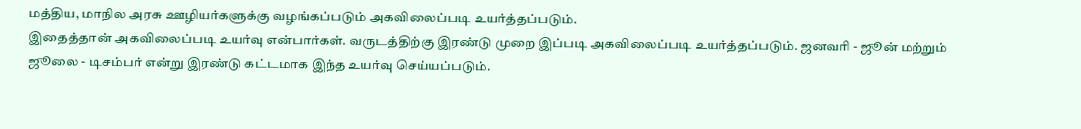மத்திய, மாநில அரசு ஊழியர்களுக்கு வழங்கப்படும் அகவிலைப்படி உயர்த்தப்படும்.
இதைத்தான் அகவிலைப்படி உயர்வு என்பார்கள். வருடத்திற்கு இரண்டு முறை இப்படி அகவிலைப்படி உயர்த்தப்படும். ஜனவரி - ஜூன் மற்றும் ஜூலை - டிசம்பர் என்று இரண்டு கட்டமாக இந்த உயர்வு செய்யப்படும்.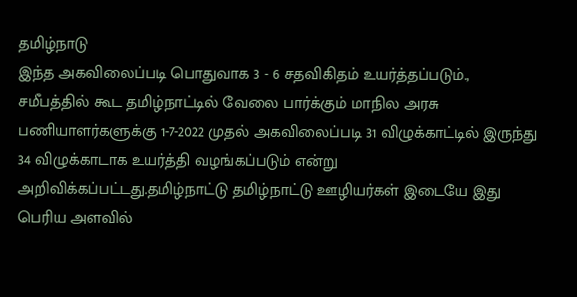தமிழ்நாடு
இந்த அகவிலைப்படி பொதுவாக 3 - 6 சதவிகிதம் உயர்த்தப்படும்., சமீபத்தில் கூட தமிழ்நாட்டில் வேலை பார்க்கும் மாநில அரசு பணியாளர்களுக்கு 1-7-2022 முதல் அகவிலைப்படி 31 விழுக்காட்டில் இருந்து 34 விழுக்காடாக உயர்த்தி வழங்கப்படும் என்று அறிவிக்கப்பட்டது.தமிழ்நாட்டு தமிழ்நாட்டு ஊழியர்கள் இடையே இது பெரிய அளவில்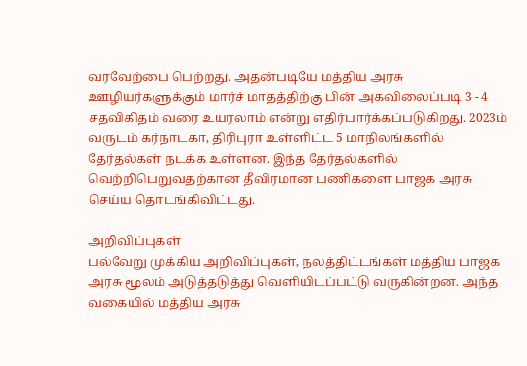வரவேற்பை பெற்றது. அதன்படியே மத்திய அரசு ஊழியர்களுக்கும் மார்ச் மாதத்திற்கு பின் அகவிலைப்படி 3 - 4 சதவிகிதம் வரை உயரலாம் என்று எதிர்பார்க்கப்படுகிறது. 2023ம் வருடம் கர்நாடகா, திரிபுரா உள்ளிட்ட 5 மாநிலங்களில் தேர்தல்கள் நடக்க உள்ளன. இந்த தேர்தல்களில் வெற்றிபெறுவதற்கான தீவிரமான பணிகளை பாஜக அரசு செய்ய தொடங்கிவிட்டது.

அறிவிப்புகள்
பல்வேறு முக்கிய அறிவிப்புகள், நலத்திட்டங்கள் மத்திய பாஜக அரசு மூலம் அடுத்தடுத்து வெளியிடப்பட்டு வருகின்றன. அந்த வகையில் மத்திய அரசு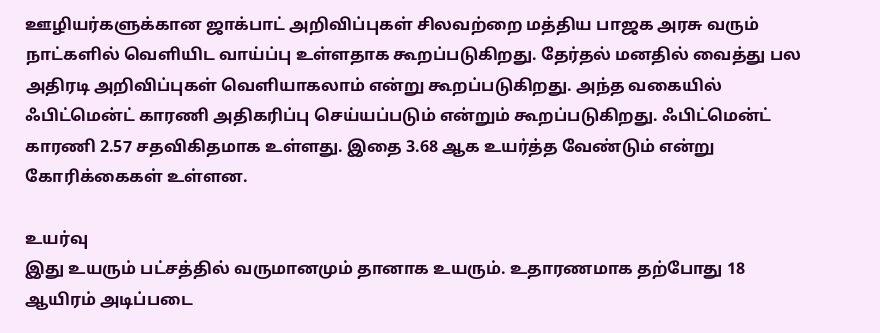ஊழியர்களுக்கான ஜாக்பாட் அறிவிப்புகள் சிலவற்றை மத்திய பாஜக அரசு வரும் நாட்களில் வெளியிட வாய்ப்பு உள்ளதாக கூறப்படுகிறது. தேர்தல் மனதில் வைத்து பல அதிரடி அறிவிப்புகள் வெளியாகலாம் என்று கூறப்படுகிறது. அந்த வகையில் ஃபிட்மென்ட் காரணி அதிகரிப்பு செய்யப்படும் என்றும் கூறப்படுகிறது. ஃபிட்மென்ட் காரணி 2.57 சதவிகிதமாக உள்ளது. இதை 3.68 ஆக உயர்த்த வேண்டும் என்று கோரிக்கைகள் உள்ளன.

உயர்வு
இது உயரும் பட்சத்தில் வருமானமும் தானாக உயரும். உதாரணமாக தற்போது 18 ஆயிரம் அடிப்படை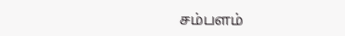சம்பளம்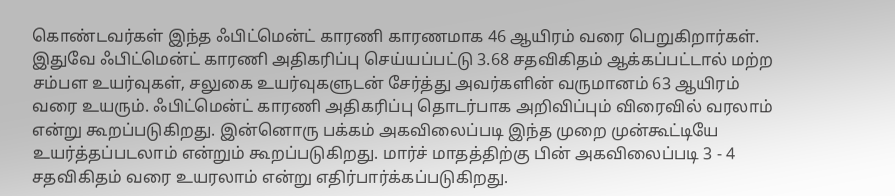கொண்டவர்கள் இந்த ஃபிட்மென்ட் காரணி காரணமாக 46 ஆயிரம் வரை பெறுகிறார்கள். இதுவே ஃபிட்மென்ட் காரணி அதிகரிப்பு செய்யப்பட்டு 3.68 சதவிகிதம் ஆக்கப்பட்டால் மற்ற சம்பள உயர்வுகள், சலுகை உயர்வுகளுடன் சேர்த்து அவர்களின் வருமானம் 63 ஆயிரம் வரை உயரும். ஃபிட்மென்ட் காரணி அதிகரிப்பு தொடர்பாக அறிவிப்பும் விரைவில் வரலாம் என்று கூறப்படுகிறது. இன்னொரு பக்கம் அகவிலைப்படி இந்த முறை முன்கூட்டியே உயர்த்தப்படலாம் என்றும் கூறப்படுகிறது. மார்ச் மாதத்திற்கு பின் அகவிலைப்படி 3 - 4 சதவிகிதம் வரை உயரலாம் என்று எதிர்பார்க்கப்படுகிறது.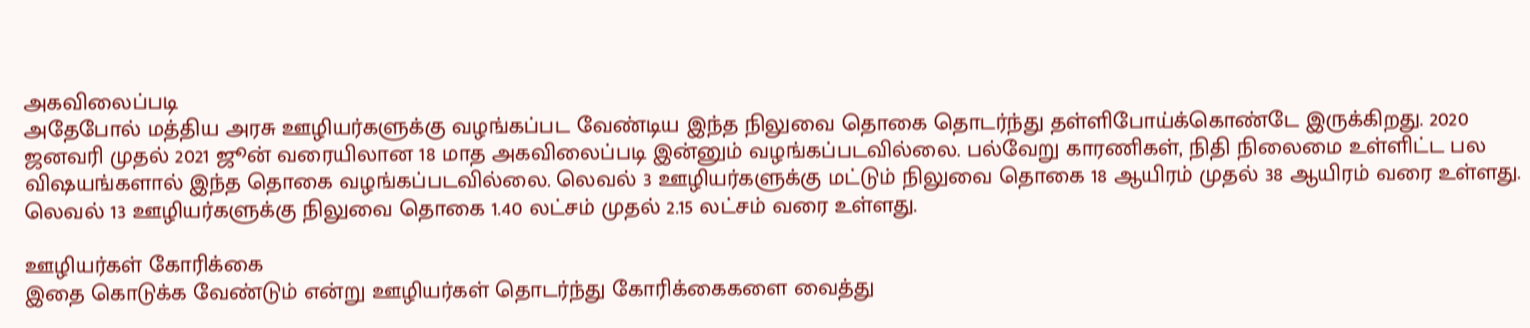அகவிலைப்படி
அதேபோல் மத்திய அரசு ஊழியர்களுக்கு வழங்கப்பட வேண்டிய இந்த நிலுவை தொகை தொடர்ந்து தள்ளிபோய்க்கொண்டே இருக்கிறது. 2020 ஜனவரி முதல் 2021 ஜூன் வரையிலான 18 மாத அகவிலைப்படி இன்னும் வழங்கப்படவில்லை. பல்வேறு காரணிகள், நிதி நிலைமை உள்ளிட்ட பல விஷயங்களால் இந்த தொகை வழங்கப்படவில்லை. லெவல் 3 ஊழியர்களுக்கு மட்டும் நிலுவை தொகை 18 ஆயிரம் முதல் 38 ஆயிரம் வரை உள்ளது. லெவல் 13 ஊழியர்களுக்கு நிலுவை தொகை 1.40 லட்சம் முதல் 2.15 லட்சம் வரை உள்ளது.

ஊழியர்கள் கோரிக்கை
இதை கொடுக்க வேண்டும் என்று ஊழியர்கள் தொடர்ந்து கோரிக்கைகளை வைத்து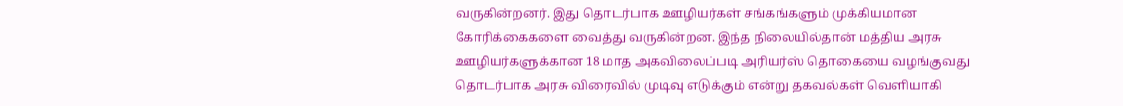வருகின்றனர். இது தொடர்பாக ஊழியர்கள் சங்கங்களும் முக்கியமான கோரிக்கைகளை வைத்து வருகின்றன. இந்த நிலையில்தான் மத்திய அரசு ஊழியர்களுக்கான 18 மாத அகவிலைப்படி அரியர்ஸ் தொகையை வழங்குவது தொடர்பாக அரசு விரைவில் முடிவு எடுக்கும் என்று தகவல்கள் வெளியாகி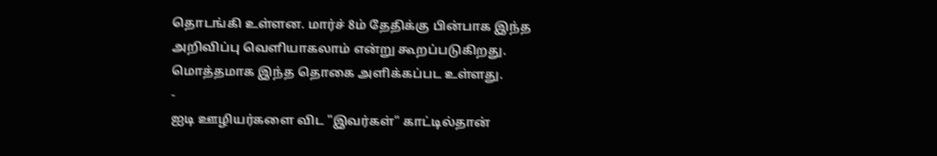தொடங்கி உள்ளன. மார்ச் 8ம் தேதிக்கு பின்பாக இந்த அறிவிப்பு வெளியாகலாம் என்று கூறப்படுகிறது. மொத்தமாக இந்த தொகை அளிக்கப்பட உள்ளது.
-
ஐடி ஊழியர்களை விட "இவர்கள்" காட்டில்தான்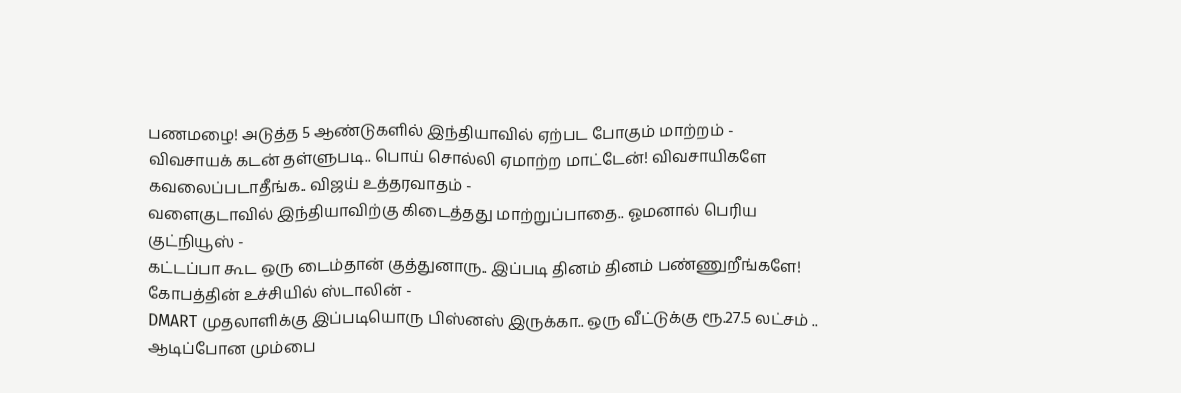பணமழை! அடுத்த 5 ஆண்டுகளில் இந்தியாவில் ஏற்பட போகும் மாற்றம் -
விவசாயக் கடன் தள்ளுபடி.. பொய் சொல்லி ஏமாற்ற மாட்டேன்! விவசாயிகளே கவலைப்படாதீங்க.. விஜய் உத்தரவாதம் -
வளைகுடாவில் இந்தியாவிற்கு கிடைத்தது மாற்றுப்பாதை.. ஓமனால் பெரிய குட்நியூஸ் -
கட்டப்பா கூட ஒரு டைம்தான் குத்துனாரு.. இப்படி தினம் தினம் பண்ணுறீங்களே! கோபத்தின் உச்சியில் ஸ்டாலின் -
DMART முதலாளிக்கு இப்படியொரு பிஸ்னஸ் இருக்கா.. ஒரு வீட்டுக்கு ரூ.27.5 லட்சம் .. ஆடிப்போன மும்பை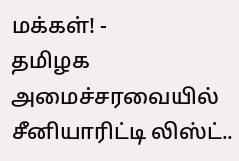மக்கள்! -
தமிழக அமைச்சரவையில் சீனியாரிட்டி லிஸ்ட்..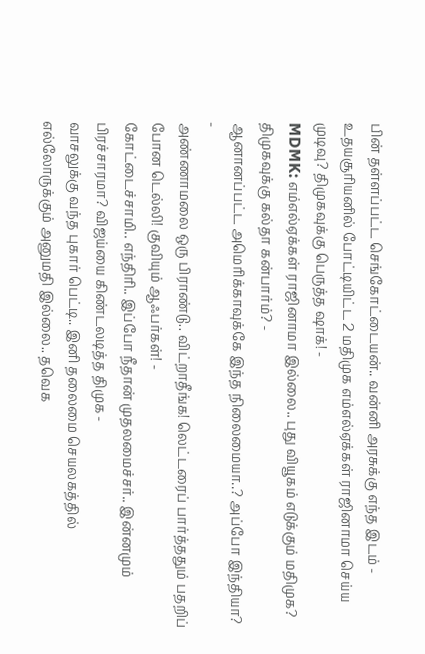பின் தள்ளப்பட்ட செங்கோட்டையன்.. வன்னி அரசுக்கு எந்த இடம் -
உதயசூரியனில் போட்டியிட்ட 2 மதிமுக எம்எல்ஏக்கள் ராஜினாமா செய்ய முடிவு? திமுகவுக்கு பெருத்த ஷாக்! -
MDMK: எம்எல்ஏக்கள் ராஜினாமா இல்லை.. புது வியூகம் எடுக்கும் மதிமுக? திமுகவுக்கு கல்தா கன்பார்ம்? -
ஆனானப்பட்ட அமெரிக்காவுக்கே இந்த நிலைமையா..? அப்போ இந்தியா? -
அண்ணாமலை ஒரு பிராண்டு.. விட்றாதீங்க! லெட்டரைப் பார்த்ததும் பதறிப் போன டெல்லி! குவியும் ஆஃபர்கள்! -
கோட்டைச்சாமி.. எந்திரி.. இப்போ நீதான் முதலமைச்சர்.. இன்னமும் பிரச்சாரமா? விஜய்யை கிண்டலடித்த திமுக -
வாசலுக்கு வந்த புகார் பெட்டி.. இனி தலைமை செயலகத்தில் எல்லோருக்கும் அனுமதி இல்லை.. தவெக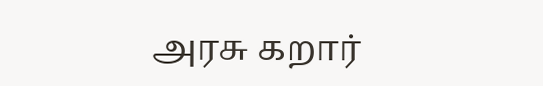அரசு கறார்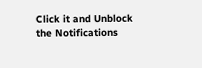Click it and Unblock the Notifications